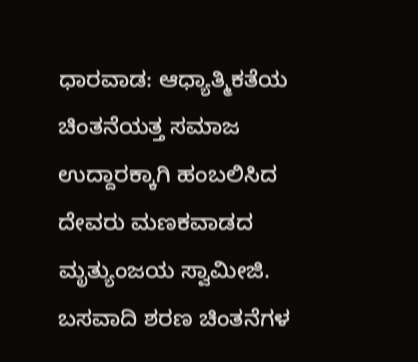ಧಾರವಾಡ: ಆಧ್ಯಾತ್ಮಿಕತೆಯ ಚಿಂತನೆಯತ್ತ ಸಮಾಜ ಉದ್ದಾರಕ್ಕಾಗಿ ಹಂಬಲಿಸಿದ ದೇವರು ಮಣಕವಾಡದ ಮೃತ್ಯುಂಜಯ ಸ್ವಾಮೀಜಿ. ಬಸವಾದಿ ಶರಣ ಚಿಂತನೆಗಳ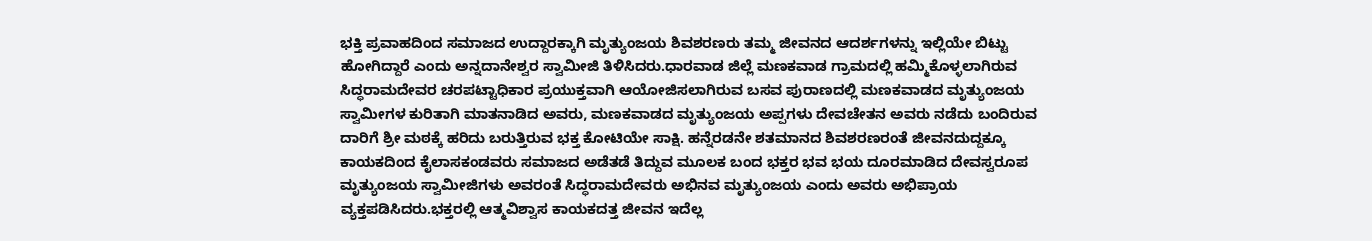ಭಕ್ತಿ ಪ್ರವಾಹದಿಂದ ಸಮಾಜದ ಉದ್ದಾರಕ್ಕಾಗಿ ಮೃತ್ಯುಂಜಯ ಶಿವಶರಣರು ತಮ್ಮ ಜೀವನದ ಆದರ್ಶಗಳನ್ನು ಇಲ್ಲಿಯೇ ಬಿಟ್ಟು ಹೋಗಿದ್ದಾರೆ ಎಂದು ಅನ್ನದಾನೇಶ್ವರ ಸ್ವಾಮೀಜಿ ತಿಳಿಸಿದರು.ಧಾರವಾಡ ಜಿಲ್ಲೆ ಮಣಕವಾಡ ಗ್ರಾಮದಲ್ಲಿ ಹಮ್ಮಿಕೊಳ್ಳಲಾಗಿರುವ ಸಿದ್ಧರಾಮದೇವರ ಚರಪಟ್ಟಾಧಿಕಾರ ಪ್ರಯುಕ್ತವಾಗಿ ಆಯೋಜಿಸಲಾಗಿರುವ ಬಸವ ಪುರಾಣದಲ್ಲಿ ಮಣಕವಾಡದ ಮೃತ್ಯುಂಜಯ ಸ್ವಾಮೀಗಳ ಕುರಿತಾಗಿ ಮಾತನಾಡಿದ ಅವರು, ಮಣಕವಾಡದ ಮೃತ್ಯುಂಜಯ ಅಪ್ಪಗಳು ದೇವಚೇತನ ಅವರು ನಡೆದು ಬಂದಿರುವ ದಾರಿಗೆ ಶ್ರೀ ಮಠಕ್ಕೆ ಹರಿದು ಬರುತ್ತಿರುವ ಭಕ್ತ ಕೋಟಿಯೇ ಸಾಕ್ಷಿ. ಹನ್ನೆರಡನೇ ಶತಮಾನದ ಶಿವಶರಣರಂತೆ ಜೀವನದುದ್ದಕ್ಕೂ ಕಾಯಕದಿಂದ ಕೈಲಾಸಕಂಡವರು ಸಮಾಜದ ಅಡೆತಡೆ ತಿದ್ದುವ ಮೂಲಕ ಬಂದ ಭಕ್ತರ ಭವ ಭಯ ದೂರಮಾಡಿದ ದೇವಸ್ವರೂಪ ಮೃತ್ಯುಂಜಯ ಸ್ವಾಮೀಜಿಗಳು ಅವರಂತೆ ಸಿದ್ಧರಾಮದೇವರು ಅಭಿನವ ಮೃತ್ಯುಂಜಯ ಎಂದು ಅವರು ಅಭಿಪ್ರಾಯ ವ್ಯಕ್ತಪಡಿಸಿದರು.ಭಕ್ತರಲ್ಲಿ ಆತ್ಮವಿಶ್ವಾಸ ಕಾಯಕದತ್ತ ಜೀವನ ಇದೆಲ್ಲ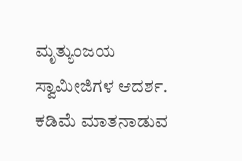ಮೃತ್ಯುಂಜಯ ಸ್ವಾಮೀಜಿಗಳ ಆದರ್ಶ. ಕಡಿಮೆ ಮಾತನಾಡುವ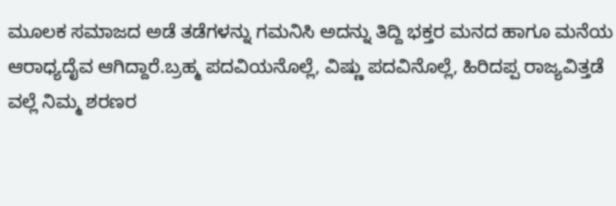ಮೂಲಕ ಸಮಾಜದ ಅಡೆ ತಡೆಗಳನ್ನು ಗಮನಿಸಿ ಅದನ್ನು ತಿದ್ದಿ ಭಕ್ತರ ಮನದ ಹಾಗೂ ಮನೆಯ ಆರಾಧ್ಯದೈವ ಆಗಿದ್ದಾರೆ.ಬ್ರಹ್ಮ ಪದವಿಯನೊಲ್ಲೆ, ವಿಷ್ಣು ಪದವಿನೊಲ್ಲೆ, ಹಿರಿದಪ್ಪ ರಾಜ್ಯವಿತ್ತಡೆ ವಲ್ಲೆ ನಿಮ್ಮ ಶರಣರ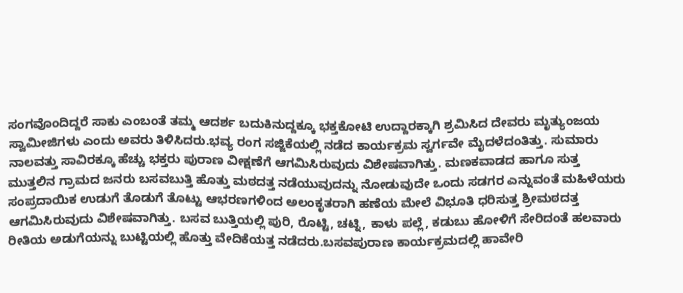ಸಂಗವೊಂದಿದ್ದರೆ ಸಾಕು ಎಂಬಂತೆ ತಮ್ಮ ಆದರ್ಶ ಬದುಕಿನುದ್ದಕ್ಕೂ ಭಕ್ತಕೋಟಿ ಉದ್ದಾರಕ್ಕಾಗಿ ಶ್ರಮಿಸಿದ ದೇವರು ಮೃತ್ಯುಂಜಯ ಸ್ವಾಮೀಜಿಗಳು ಎಂದು ಅವರು ತಿಳಿಸಿದರು.ಭವ್ಯ ರಂಗ ಸಜ್ಜಿಕೆಯಲ್ಲಿ ನಡೆದ ಕಾರ್ಯಕ್ರಮ ಸ್ವರ್ಗವೇ ಮೈದಳೆದಂತಿತ್ತು. ಸುಮಾರು ನಾಲವತ್ತು ಸಾವಿರಕ್ಕೂ ಹೆಚ್ಚು ಭಕ್ತರು ಪುರಾಣ ವೀಕ್ಷಣೆಗೆ ಆಗಮಿಸಿರುವುದು ವಿಶೇಷವಾಗಿತ್ತು. ಮಣಕವಾಡದ ಹಾಗೂ ಸುತ್ತ ಮುತ್ತಲಿನ ಗ್ರಾಮದ ಜನರು ಬಸವಬುತ್ತಿ ಹೊತ್ತು ಮಠದತ್ತ ನಡೆಯುವುದನ್ನು ನೋಡುವುದೇ ಒಂದು ಸಡಗರ ಎನ್ನುವಂತೆ ಮಹಿಳೆಯರು ಸಂಪ್ರದಾಯಿಕ ಉಡುಗೆ ತೊಡುಗೆ ತೊಟ್ಟು ಆಭರಣಗಳಿಂದ ಅಲಂಕೃತರಾಗಿ ಹಣೆಯ ಮೇಲೆ ವಿಭೂತಿ ಧರಿಸುತ್ತ ಶ್ರೀಮಠದತ್ತ ಆಗಮಿಸಿರುವುದು ವಿಶೇಷವಾಗಿತ್ತು. ಬಸವ ಬುತ್ತಿಯಲ್ಲಿ ಪುರಿ, ರೊಟ್ಟಿ, ಚಟ್ನಿ, ಕಾಳು ಪಲ್ಲೆ, ಕಡುಬು ಹೋಳಿಗೆ ಸೇರಿದಂತೆ ಹಲವಾರು ರೀತಿಯ ಅಡುಗೆಯನ್ನು ಬುಟ್ಟಿಯಲ್ಲಿ ಹೊತ್ತು ವೇದಿಕೆಯತ್ತ ನಡೆದರು.ಬಸವಪುರಾಣ ಕಾರ್ಯಕ್ರಮದಲ್ಲಿ ಹಾವೇರಿ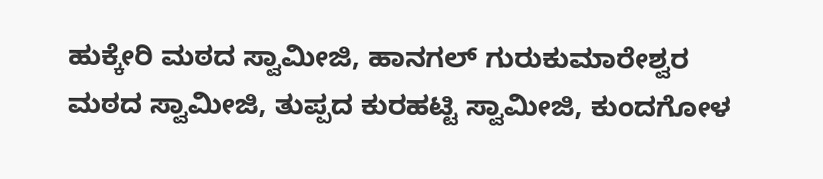ಹುಕ್ಕೇರಿ ಮಠದ ಸ್ವಾಮೀಜಿ, ಹಾನಗಲ್ ಗುರುಕುಮಾರೇಶ್ವರ ಮಠದ ಸ್ವಾಮೀಜಿ, ತುಪ್ಪದ ಕುರಹಟ್ಟಿ ಸ್ವಾಮೀಜಿ, ಕುಂದಗೋಳ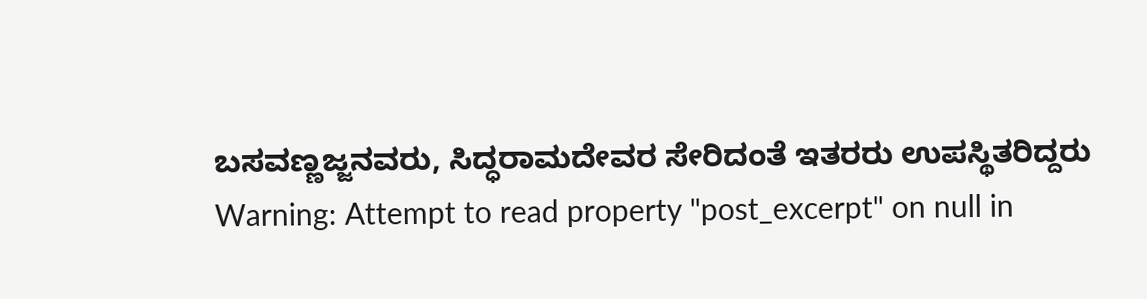ಬಸವಣ್ಣಜ್ಜನವರು, ಸಿದ್ಧರಾಮದೇವರ ಸೇರಿದಂತೆ ಇತರರು ಉಪಸ್ಥಿತರಿದ್ದರು
Warning: Attempt to read property "post_excerpt" on null in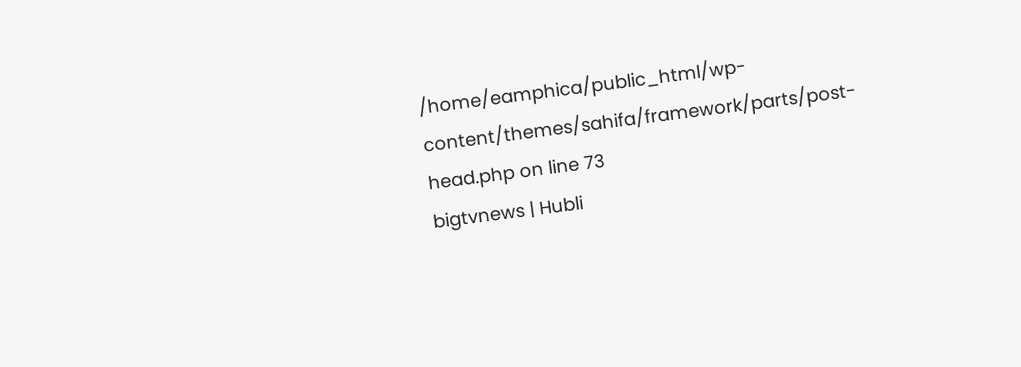/home/eamphica/public_html/wp-content/themes/sahifa/framework/parts/post-head.php on line 73
bigtvnews | Hubli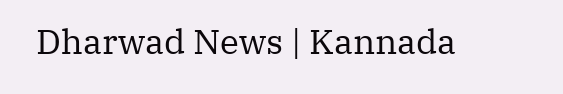Dharwad News | Kannada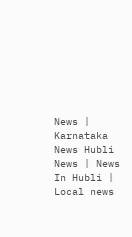News | Karnataka News Hubli News | News In Hubli | Local news